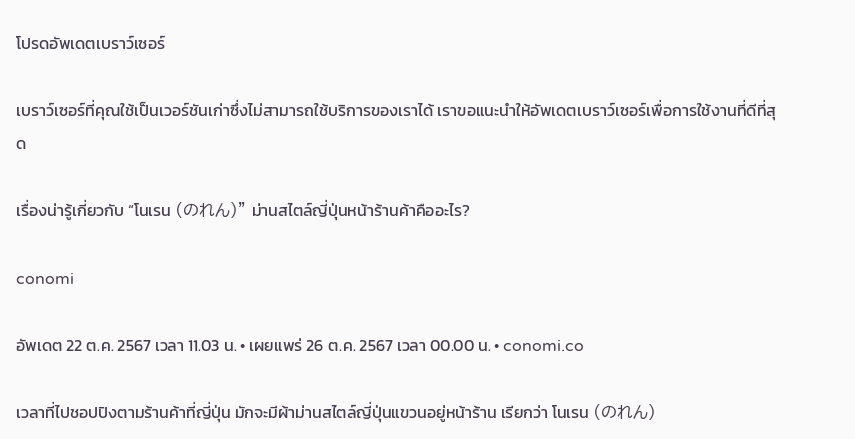โปรดอัพเดตเบราว์เซอร์

เบราว์เซอร์ที่คุณใช้เป็นเวอร์ชันเก่าซึ่งไม่สามารถใช้บริการของเราได้ เราขอแนะนำให้อัพเดตเบราว์เซอร์เพื่อการใช้งานที่ดีที่สุด

เรื่องน่ารู้เกี่ยวกับ “โนเรน (のれん)” ม่านสไตล์ญี่ปุ่นหน้าร้านค้าคืออะไร?

conomi

อัพเดต 22 ต.ค. 2567 เวลา 11.03 น. • เผยแพร่ 26 ต.ค. 2567 เวลา 00.00 น. • conomi.co

เวลาที่ไปชอปปิงตามร้านค้าที่ญี่ปุ่น มักจะมีผ้าม่านสไตล์ญี่ปุ่นแขวนอยู่หน้าร้าน เรียกว่า โนเรน (のれん)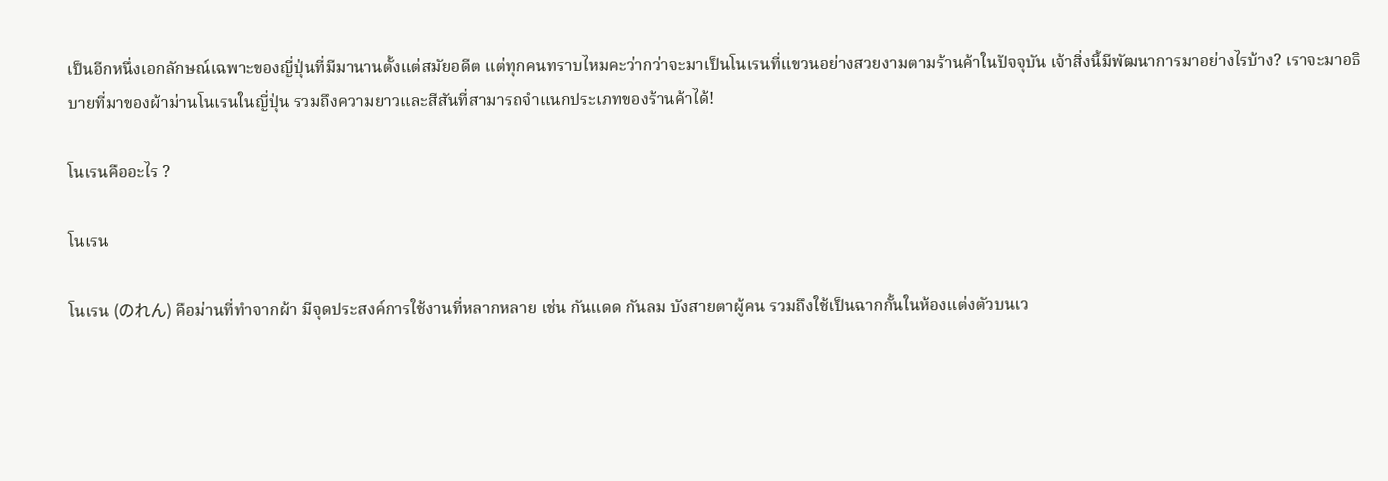เป็นอีกหนึ่งเอกลักษณ์เฉพาะของญี่ปุ่นที่มีมานานตั้งแต่สมัยอดีต แต่ทุกคนทราบไหมคะว่ากว่าจะมาเป็นโนเรนที่แขวนอย่างสวยงามตามร้านค้าในปัจจุบัน เจ้าสิ่งนี้มีพัฒนาการมาอย่างไรบ้าง? เราจะมาอธิบายที่มาของผ้าม่านโนเรนในญี่ปุ่น รวมถึงความยาวและสีสันที่สามารถจำแนกประเภทของร้านค้าได้!

โนเรนคืออะไร ?

โนเรน

โนเรน (のれん) คือม่านที่ทำจากผ้า มีจุดประสงค์การใช้งานที่หลากหลาย เช่น กันแดด กันลม บังสายตาผู้คน รวมถึงใช้เป็นฉากกั้นในห้องแต่งตัวบนเว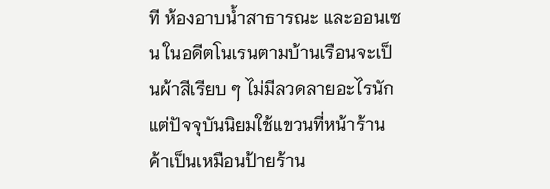ที ห้องอาบน้ำสาธารณะ และออนเซน ในอดีตโนเรนตามบ้านเรือนจะเป็นผ้าสีเรียบ ๆ ไม่มีลวดลายอะไรนัก แต่ปัจจุบันนิยมใช้แขวนที่หน้าร้านค้าเป็นเหมือนป้ายร้าน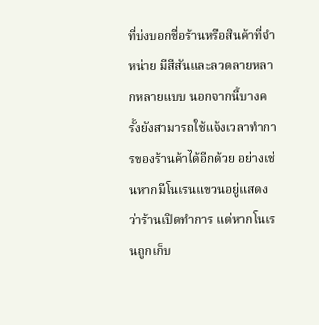ที่บ่งบอกชื่อร้านหรือสินค้าที่จำหน่าย มีสีสันและลวดลายหลากหลายแบบ นอกจากนี้บางครั้งยังสามารถใช้แจ้งเวลาทำการของร้านค้าได้อีกด้วย อย่างเช่นหากมีโนเรนแขวนอยู่แสดงว่าร้านเปิดทำการ แต่หากโนเรนถูกเก็บ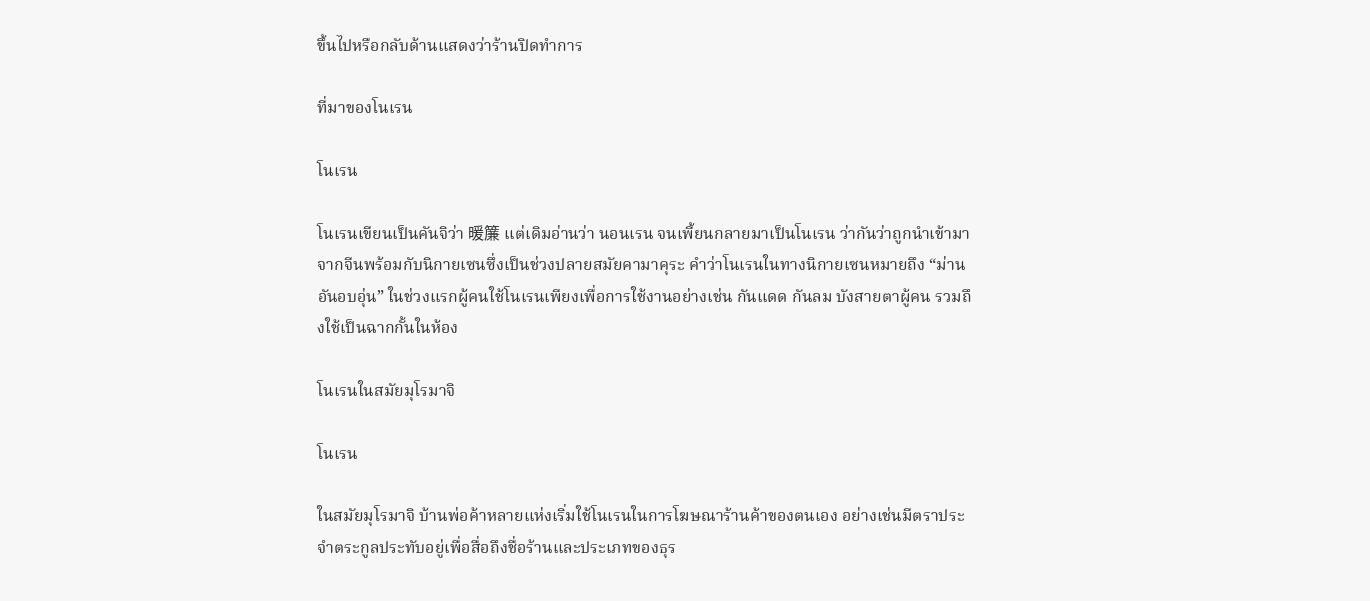ขึ้นไปหรือกลับด้านแสดงว่าร้านปิดทำการ

ที่มาของโนเรน

โนเรน

โนเรนเขียนเป็นคันจิว่า 暖簾 แต่เดิมอ่านว่า นอนเรน จนเพี้ยนกลายมาเป็นโนเรน ว่ากันว่าถูกนำเข้ามาจากจีนพร้อมกับนิกายเซนซึ่งเป็นช่วงปลายสมัยคามาคุระ คำว่าโนเรนในทางนิกายเซนหมายถึง “ม่านอันอบอุ่น” ในช่วงแรกผู้คนใช้โนเรนเพียงเพื่อการใช้งานอย่างเช่น กันแดด กันลม บังสายตาผู้คน รวมถึงใช้เป็นฉากกั้นในห้อง

โนเรนในสมัยมุโรมาจิ

โนเรน

ในสมัยมุโรมาจิ บ้านพ่อค้าหลายแห่งเริ่มใช้โนเรนในการโฆษณาร้านค้าของตนเอง อย่างเช่นมีตราประจำตระกูลประทับอยู่เพื่อสื่อถึงชื่อร้านและประเภทของธุร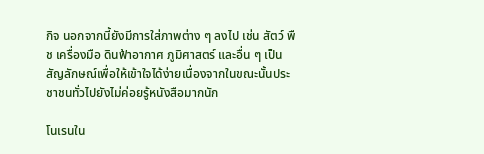กิจ นอกจากนี้ยังมีการใส่ภาพต่าง ๆ ลงไป เช่น สัตว์ พืช เครื่องมือ ดินฟ้าอากาศ ภูมิศาสตร์ และอื่น ๆ เป็นสัญลักษณ์เพื่อให้เข้าใจได้ง่ายเนื่องจากในขณะนั้นประชาชนทั่วไปยังไม่ค่อยรู้หนังสือมากนัก

โนเรนใน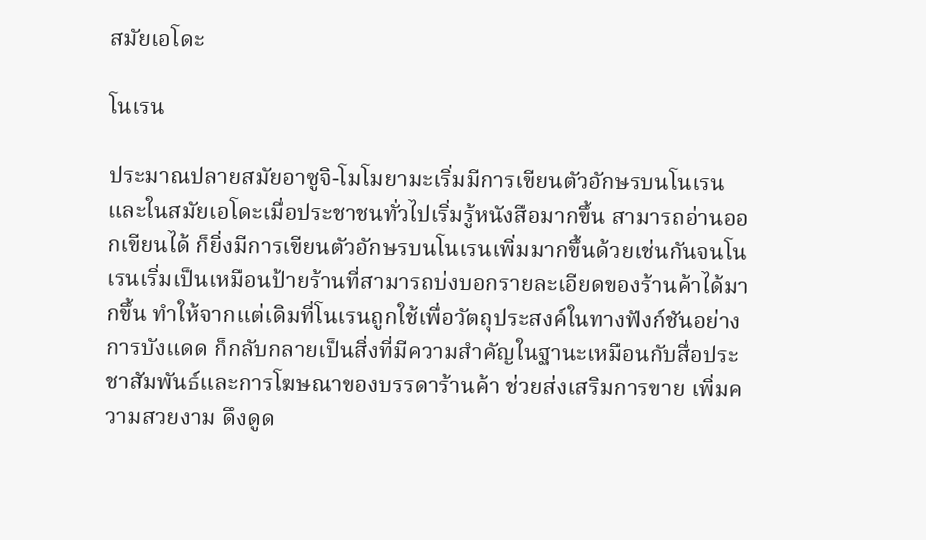สมัยเอโดะ

โนเรน

ประมาณปลายสมัยอาซูจิ-โมโมยามะเริ่มมีการเขียนตัวอักษรบนโนเรน และในสมัยเอโดะเมื่อประชาชนทั่วไปเริ่มรู้หนังสือมากขึ้น สามารถอ่านออกเขียนได้ ก็ยิ่งมีการเขียนตัวอักษรบนโนเรนเพิ่มมากขึ้นด้วยเช่นกันจนโนเรนเริ่มเป็นเหมือนป้ายร้านที่สามารถบ่งบอกรายละเอียดของร้านค้าได้มากขึ้น ทำให้จากแต่เดิมที่โนเรนถูกใช้เพื่อวัตถุประสงค์ในทางฟังก์ชันอย่างการบังแดด ก็กลับกลายเป็นสิ่งที่มีความสำคัญในฐานะเหมือนกับสื่อประชาสัมพันธ์และการโฆษณาของบรรดาร้านค้า ช่วยส่งเสริมการขาย เพิ่มความสวยงาม ดึงดูด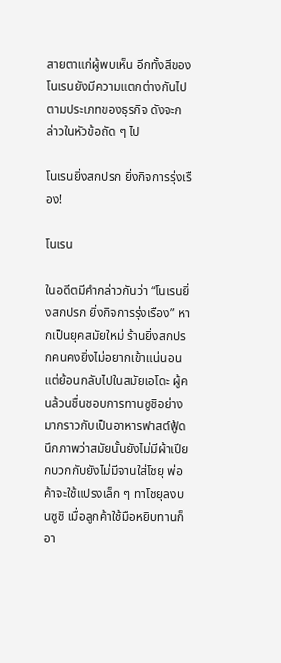สายตาแก่ผู้พบเห็น อีกทั้งสีของโนเรนยังมีความแตกต่างกันไปตามประเภทของธุรกิจ ดังจะกล่าวในหัวข้อถัด ๆ ไป

โนเรนยิ่งสกปรก ยิ่งกิจการรุ่งเรือง!

โนเรน

ในอดีตมีคำกล่าวกันว่า “โนเรนยิ่งสกปรก ยิ่งกิจการรุ่งเรือง” หากเป็นยุคสมัยใหม่ ร้านยิ่งสกปรกคนคงยิ่งไม่อยากเข้าแน่นอน แต่ย้อนกลับไปในสมัยเอโดะ ผู้คนล้วนชื่นชอบการทานซูชิอย่างมากราวกับเป็นอาหารฟาสต์ฟู้ด นึกภาพว่าสมัยนั้นยังไม่มีผ้าเปียกบวกกับยังไม่มีจานใส่โชยุ พ่อค้าจะใช้แปรงเล็ก ๆ ทาโชยุลงบนซูชิ เมื่อลูกค้าใช้มือหยิบทานก็อา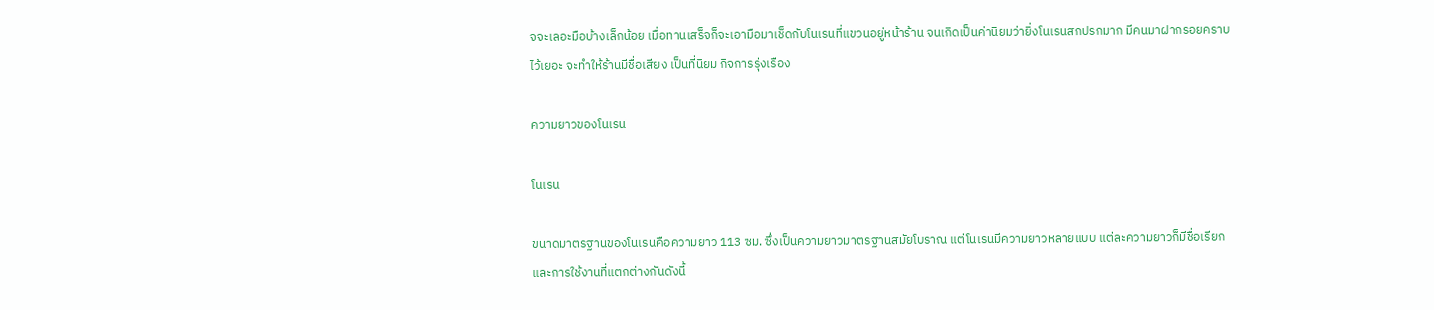จจะเลอะมือบ้างเล็กน้อย เมื่อทานเสร็จก็จะเอามือมาเช็ดกับโนเรนที่แขวนอยู่หน้าร้าน จนเกิดเป็นค่านิยมว่ายิ่งโนเรนสกปรกมาก มีคนมาฝากรอยคราบไว้เยอะ จะทำให้ร้านมีชื่อเสียง เป็นที่นิยม กิจการรุ่งเรือง

ความยาวของโนเรน

โนเรน

ขนาดมาตรฐานของโนเรนคือความยาว 113 ซม. ซึ่งเป็นความยาวมาตรฐานสมัยโบราณ แต่โนเรนมีความยาวหลายแบบ แต่ละความยาวก็มีชื่อเรียกและการใช้งานที่แตกต่างกันดังนี้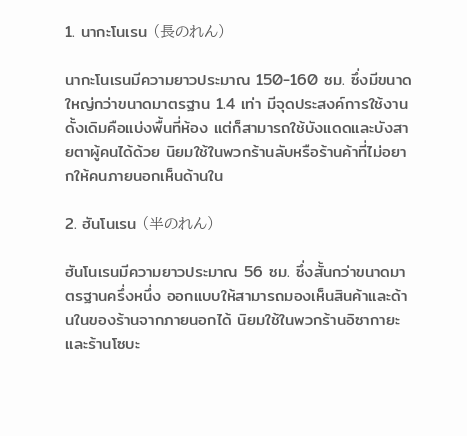1. นากะโนเรน (長のれん)

นากะโนเรนมีความยาวประมาณ 150-160 ซม. ซึ่งมีขนาดใหญ่กว่าขนาดมาตรฐาน 1.4 เท่า มีจุดประสงค์การใช้งานดั้งเดิมคือแบ่งพื้นที่ห้อง แต่ก็สามารถใช้บังแดดและบังสายตาผู้คนได้ด้วย นิยมใช้ในพวกร้านลับหรือร้านค้าที่ไม่อยากให้คนภายนอกเห็นด้านใน

2. ฮันโนเรน (半のれん)

ฮันโนเรนมีความยาวประมาณ 56 ซม. ซึ่งสั้นกว่าขนาดมาตรฐานครึ่งหนึ่ง ออกแบบให้สามารถมองเห็นสินค้าและด้านในของร้านจากภายนอกได้ นิยมใช้ในพวกร้านอิซากายะและร้านโซบะ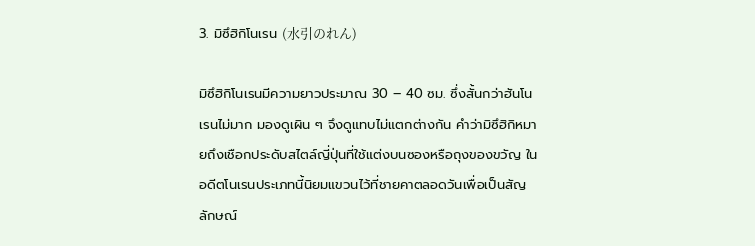3. มิซึฮิกิโนเรน (水引のれん)

มิซึฮิกิโนเรนมีความยาวประมาณ 30 – 40 ซม. ซึ่งสั้นกว่าฮันโนเรนไม่มาก มองดูเผิน ๆ จึงดูแทบไม่แตกต่างกัน คำว่ามิซึฮิกิหมายถึงเชือกประดับสไตล์ญี่ปุ่นที่ใช้แต่งบนซองหรือถุงของขวัญ ในอดีตโนเรนประเภทนี้นิยมแขวนไว้ที่ชายคาตลอดวันเพื่อเป็นสัญลักษณ์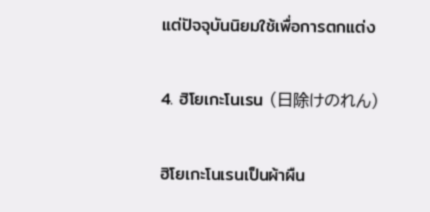แต่ปัจจุบันนิยมใช้เพื่อการตกแต่ง

4. ฮิโยเกะโนเรน (日除けのれん)

ฮิโยเกะโนเรนเป็นผ้าผืน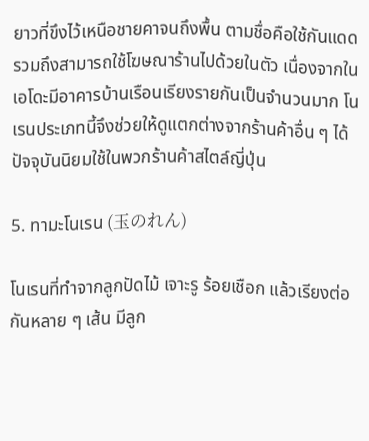ยาวที่ขึงไว้เหนือชายคาจนถึงพื้น ตามชื่อคือใช้กันแดดรวมถึงสามารถใช้โฆษณาร้านไปด้วยในตัว เนื่องจากในเอโดะมีอาคารบ้านเรือนเรียงรายกันเป็นจำนวนมาก โนเรนประเภทนี้จึงช่วยให้ดูแตกต่างจากร้านค้าอื่น ๆ ได้ ปัจจุบันนิยมใช้ในพวกร้านค้าสไตล์ญี่ปุ่น

5. ทามะโนเรน (玉のれん)

โนเรนที่ทำจากลูกปัดไม้ เจาะรู ร้อยเชือก แล้วเรียงต่อกันหลาย ๆ เส้น มีลูก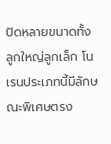ปัดหลายขนาดทั้งลูกใหญ่ลูกเล็ก โนเรนประเภทนี้มีลักษณะพิเศษตรง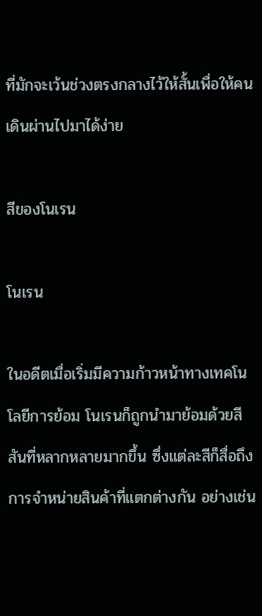ที่มักจะเว้นช่วงตรงกลางไว้ให้สั้นเพื่อให้คนเดินผ่านไปมาได้ง่าย

สีของโนเรน

โนเรน

ในอดีตเมื่อเริ่มมีความก้าวหน้าทางเทคโนโลยีการย้อม โนเรนก็ถูกนำมาย้อมด้วยสีสันที่หลากหลายมากขึ้น ซึ่งแต่ละสีก็สื่อถึงการจำหน่ายสินค้าที่แตกต่างกัน อย่างเช่น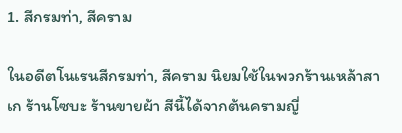1. สีกรมท่า, สีคราม

ในอดีตโนเรนสีกรมท่า, สีคราม นิยมใช้ในพวกร้านเหล้าสาเก ร้านโซบะ ร้านขายผ้า สีนี้ได้จากต้นครามญี่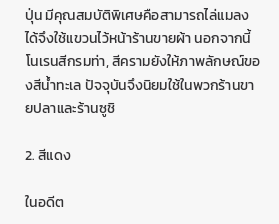ปุ่น มีคุณสมบัติพิเศษคือสามารถไล่แมลงได้จึงใช้แขวนไว้หน้าร้านขายผ้า นอกจากนี้โนเรนสีกรมท่า, สีครามยังให้ภาพลักษณ์ของสีน้ำทะเล ปัจจุบันจึงนิยมใช้ในพวกร้านขายปลาและร้านซูชิ

2. สีแดง

ในอดีต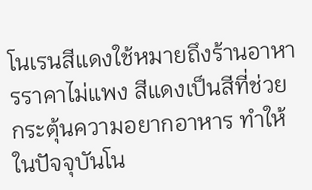โนเรนสีแดงใช้หมายถึงร้านอาหารราคาไม่แพง สีแดงเป็นสีที่ช่วยกระตุ้นความอยากอาหาร ทำให้ในปัจจุบันโน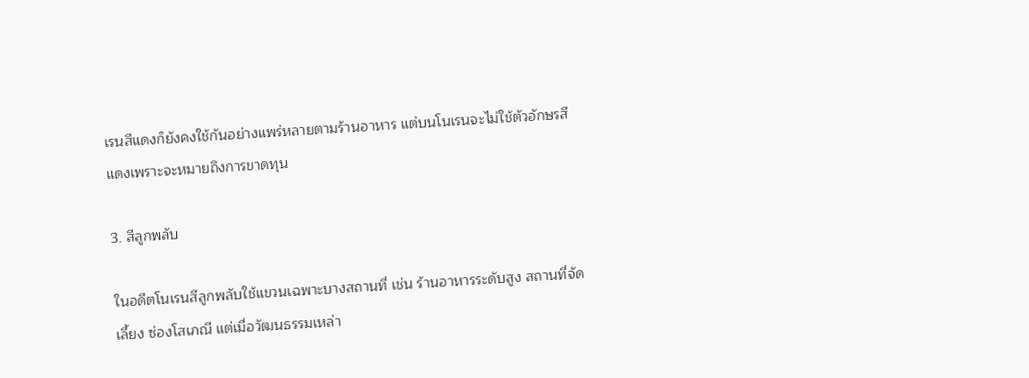เรนสีแดงก็ยังคงใช้กันอย่างแพร่หลายตามร้านอาหาร แต่บนโนเรนจะไม่ใช้ตัวอักษรสีแดงเพราะจะหมายถึงการขาดทุน

3. สีลูกพลับ

ในอดีตโนเรนสีลูกพลับใช้แขวนเฉพาะบางสถานที่ เช่น ร้านอาหารระดับสูง สถานที่จัดเลี้ยง ซ่องโสเภณี แต่เมื่อวัฒนธรรมเหล่า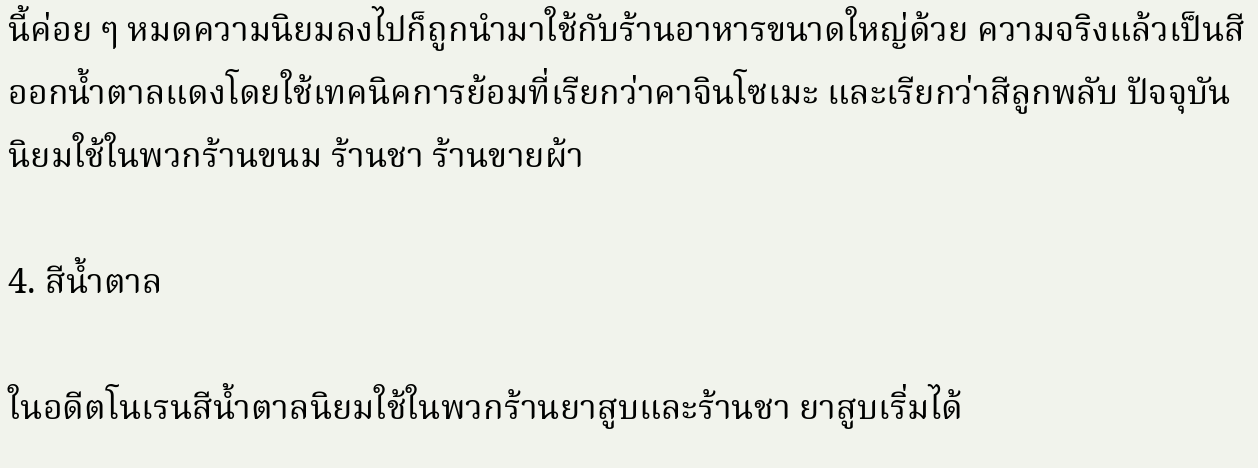นี้ค่อย ๆ หมดความนิยมลงไปก็ถูกนำมาใช้กับร้านอาหารขนาดใหญ่ด้วย ความจริงแล้วเป็นสีออกน้ำตาลแดงโดยใช้เทคนิคการย้อมที่เรียกว่าคาจินโซเมะ และเรียกว่าสีลูกพลับ ปัจจุบันนิยมใช้ในพวกร้านขนม ร้านชา ร้านขายผ้า

4. สีน้ำตาล

ในอดีตโนเรนสีน้ำตาลนิยมใช้ในพวกร้านยาสูบและร้านชา ยาสูบเริ่มได้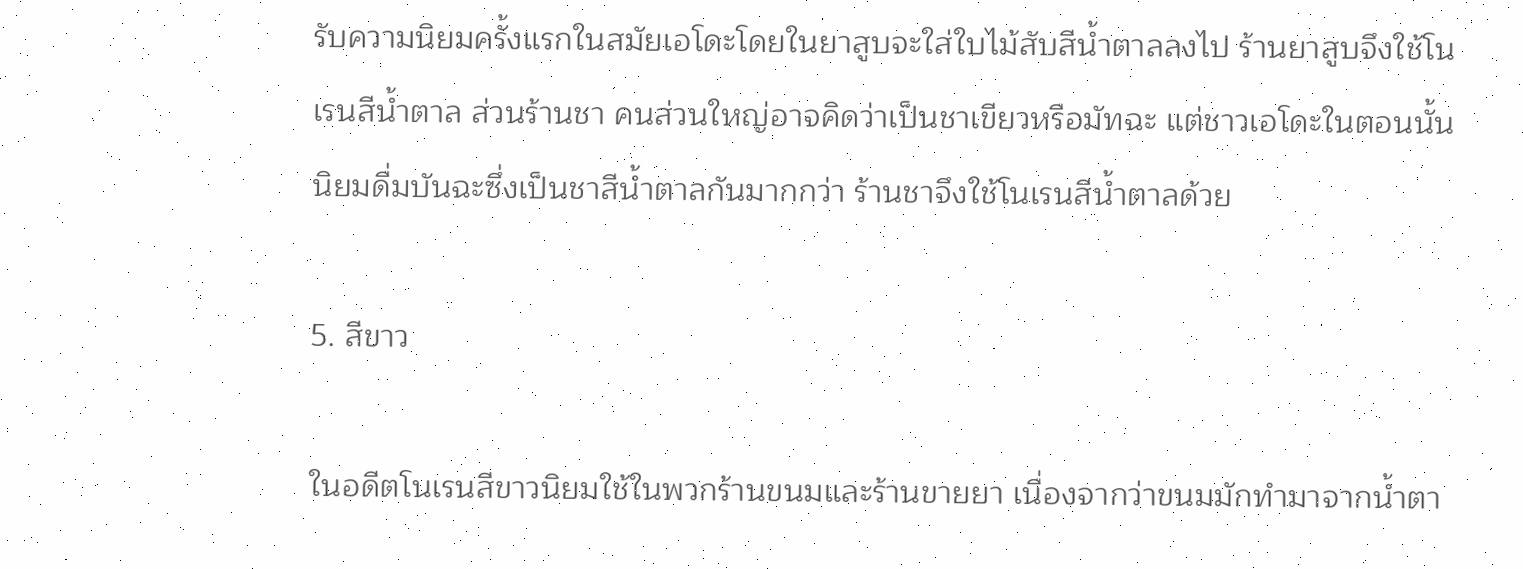รับความนิยมครั้งแรกในสมัยเอโดะโดยในยาสูบจะใส่ใบไม้สับสีน้ำตาลลงไป ร้านยาสูบจึงใช้โนเรนสีน้ำตาล ส่วนร้านชา คนส่วนใหญ่อาจคิดว่าเป็นชาเขียวหรือมัทฉะ แต่ชาวเอโดะในตอนนั้นนิยมดื่มบันฉะซึ่งเป็นชาสีน้ำตาลกันมากกว่า ร้านชาจึงใช้โนเรนสีน้ำตาลด้วย

5. สีขาว

ในอดีตโนเรนสีขาวนิยมใช้ในพวกร้านขนมและร้านขายยา เนื่องจากว่าขนมมักทำมาจากน้ำตา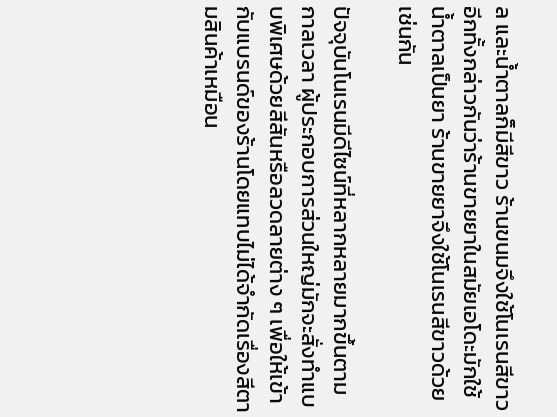ล และน้ำตาลก็มีสีขาว ร้านขนมจึงใช้โนเรนสีขาว อีกทั้งกล่าวกันว่าร้านขายยาในสมัยเอโดะมักใช้น้ำตาลเป็นยา ร้านขายยาจึงใช้โนเรนสีขาวด้วยเช่นกัน

ปัจจุบันโนเรนมีดีไซน์ที่หลากหลายมากขึ้นตามกาลเวลา ผู้ประกอบการส่วนใหญ่มักจะสั่งทำแบบพิเศษด้วยสีสันหรือลวดลายต่าง ๆ เพื่อให้เข้ากับแบรนด์ของร้านโดยแทบไม่ได้จำกัดเรื่องสีตามสินค้าเหมือน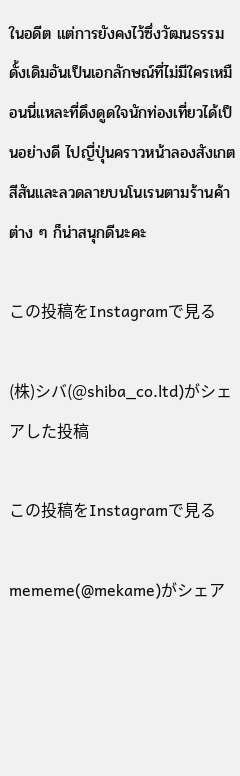ในอดีต แต่การยังคงไว้ซึ่งวัฒนธรรมดั้งเดิมอันเป็นเอกลักษณ์ที่ไม่มีใครเหมือนนี่แหละที่ดึงดูดใจนักท่องเที่ยวได้เป็นอย่างดี ไปญี่ปุ่นคราวหน้าลองสังเกตสีสันและลวดลายบนโนเรนตามร้านค้าต่าง ๆ ก็น่าสนุกดีนะคะ

この投稿をInstagramで見る

(株)シバ(@shiba_co.ltd)がシェアした投稿

この投稿をInstagramで見る

mememe(@mekame)がシェア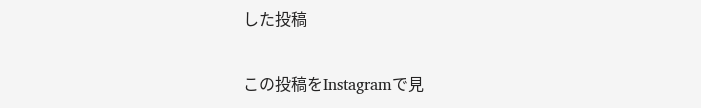した投稿

この投稿をInstagramで見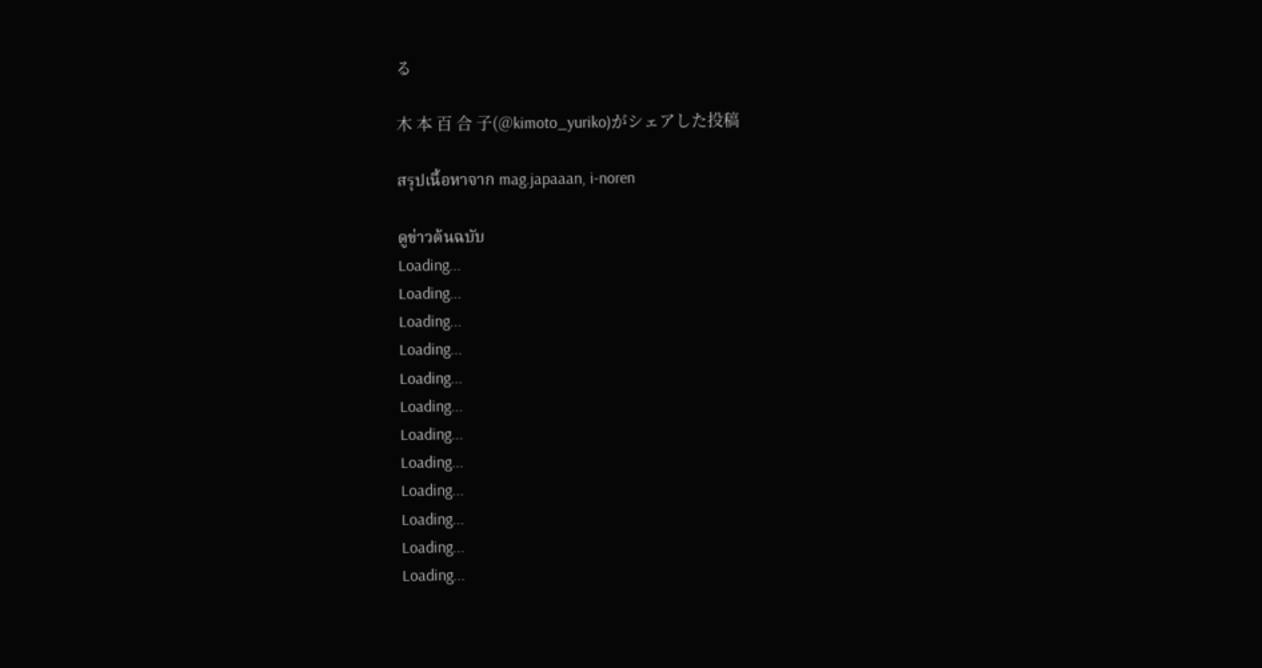る

木 本 百 合 子(@kimoto_yuriko)がシェアした投稿

สรุปเนื้อหาจาก mag.japaaan, i-noren

ดูข่าวต้นฉบับ
Loading...
Loading...
Loading...
Loading...
Loading...
Loading...
Loading...
Loading...
Loading...
Loading...
Loading...
Loading...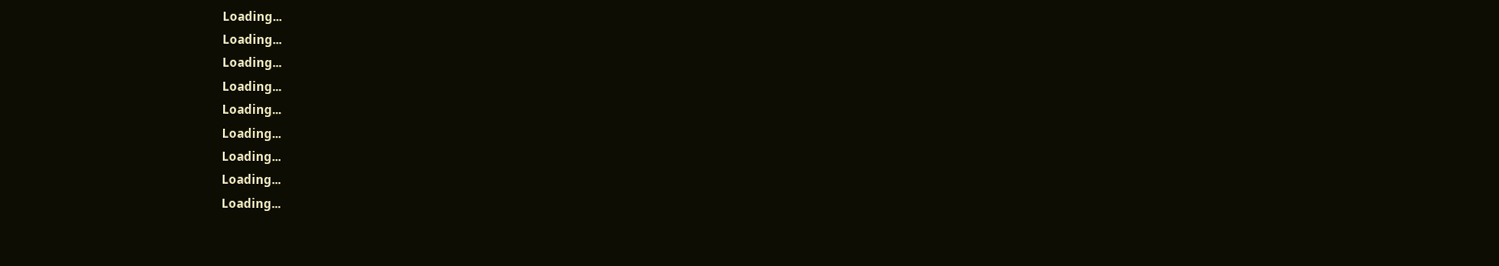Loading...
Loading...
Loading...
Loading...
Loading...
Loading...
Loading...
Loading...
Loading...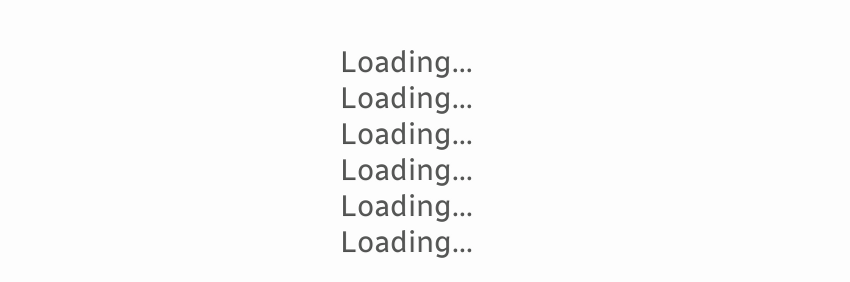Loading...
Loading...
Loading...
Loading...
Loading...
Loading...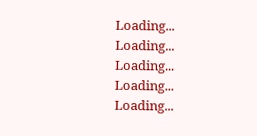Loading...
Loading...
Loading...
Loading...
Loading...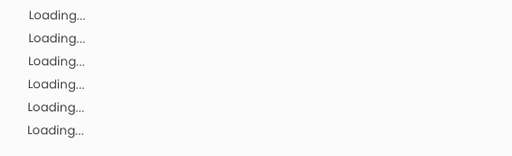Loading...
Loading...
Loading...
Loading...
Loading...
Loading...